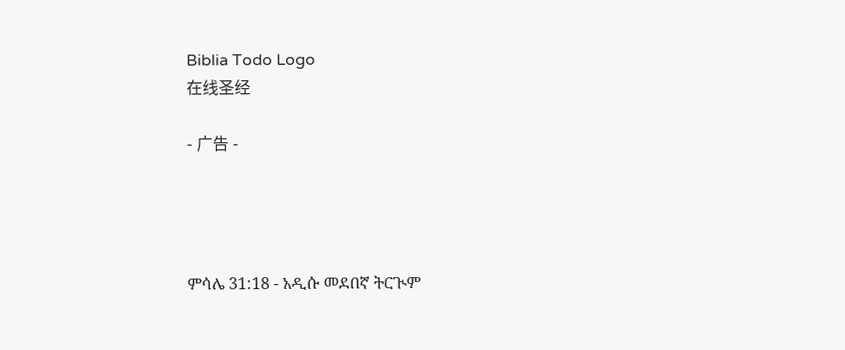Biblia Todo Logo
在线圣经

- 广告 -




ምሳሌ 31:18 - አዲሱ መደበኛ ትርጒም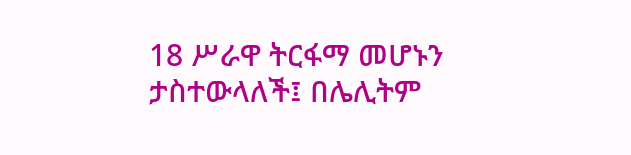18 ሥራዋ ትርፋማ መሆኑን ታስተውላለች፤ በሌሊትም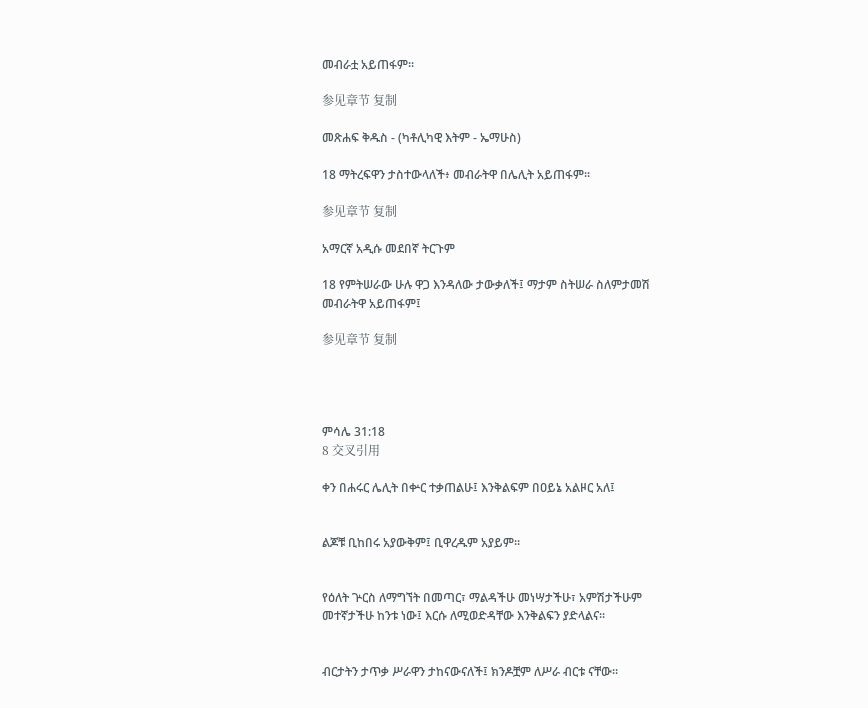መብራቷ አይጠፋም።

参见章节 复制

መጽሐፍ ቅዱስ - (ካቶሊካዊ እትም - ኤማሁስ)

18 ማትረፍዋን ታስተውላለች፥ መብራትዋ በሌሊት አይጠፋም።

参见章节 复制

አማርኛ አዲሱ መደበኛ ትርጉም

18 የምትሠራው ሁሉ ዋጋ እንዳለው ታውቃለች፤ ማታም ስትሠራ ስለምታመሽ መብራትዋ አይጠፋም፤

参见章节 复制




ምሳሌ 31:18
8 交叉引用

ቀን በሐሩር ሌሊት በቍር ተቃጠልሁ፤ እንቅልፍም በዐይኔ አልዞር አለ፤


ልጆቹ ቢከበሩ አያውቅም፤ ቢዋረዱም አያይም።


የዕለት ጕርስ ለማግኘት በመጣር፣ ማልዳችሁ መነሣታችሁ፣ አምሽታችሁም መተኛታችሁ ከንቱ ነው፤ እርሱ ለሚወድዳቸው እንቅልፍን ያድላልና።


ብርታትን ታጥቃ ሥራዋን ታከናውናለች፤ ክንዶቿም ለሥራ ብርቱ ናቸው።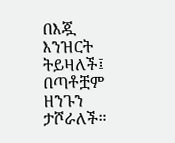በእጇ እንዝርት ትይዛለች፤ በጣቶቿም ዘንጉን ታሾራለች።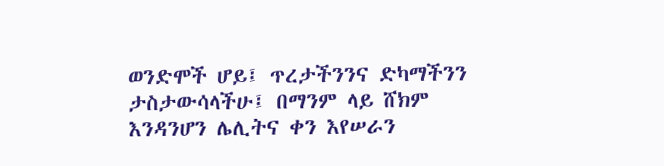ወንድሞች ሆይ፤ ጥረታችንንና ድካማችንን ታስታውሳላችሁ፤ በማንም ላይ ሸክም እንዳንሆን ሌሊትና ቀን እየሠራን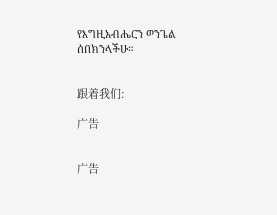የእግዚአብሔርን ወንጌል ሰበክንላችሁ።


跟着我们:

广告


广告